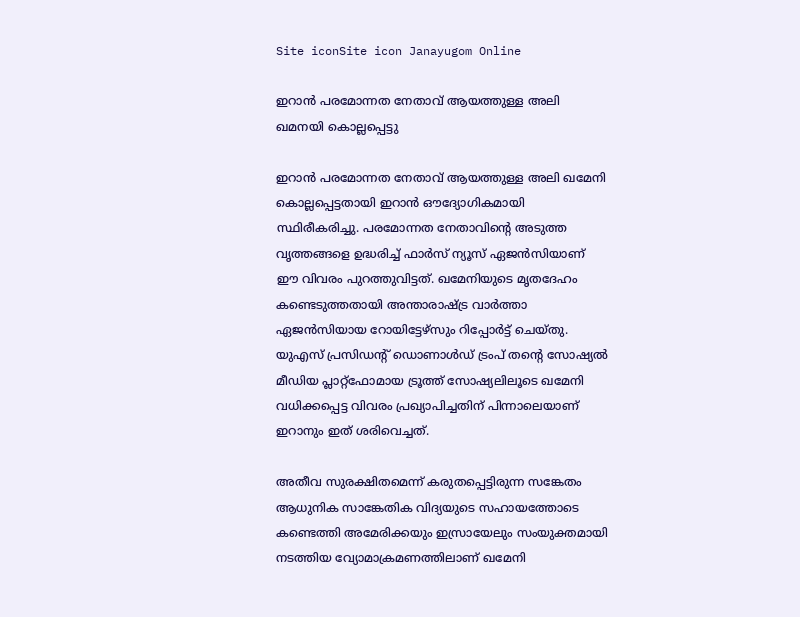Site iconSite icon Janayugom Online

ഇറാൻ പരമോന്നത നേതാവ് ആയത്തുള്ള അലി ഖമനയി കൊല്ലപ്പെട്ടു

ഇറാൻ പരമോന്നത നേതാവ് ആയത്തുള്ള അലി ഖമേനി കൊല്ലപ്പെട്ടതായി ഇറാൻ ഔദ്യോഗികമായി സ്ഥിരീകരിച്ചു. പരമോന്നത നേതാവിന്റെ അടുത്ത വൃത്തങ്ങളെ ഉദ്ധരിച്ച് ഫാർസ് ന്യൂസ് ഏജൻസിയാണ് ഈ വിവരം പുറത്തുവിട്ടത്. ഖമേനിയുടെ മൃതദേഹം കണ്ടെടുത്തതായി അന്താരാഷ്ട്ര വാർത്താ ഏജൻസിയായ റോയിട്ടേഴ്സും റിപ്പോർട്ട് ചെയ്തു. യുഎസ് പ്രസിഡന്റ് ഡൊണാൾഡ് ട്രംപ് തന്റെ സോഷ്യൽ മീഡിയ പ്ലാറ്റ്‌ഫോമായ ട്രൂത്ത് സോഷ്യലിലൂടെ ഖമേനി വധിക്കപ്പെട്ട വിവരം പ്രഖ്യാപിച്ചതിന് പിന്നാലെയാണ് ഇറാനും ഇത് ശരിവെച്ചത്.

അതീവ സുരക്ഷിതമെന്ന് കരുതപ്പെട്ടിരുന്ന സങ്കേതം ആധുനിക സാങ്കേതിക വിദ്യയുടെ സഹായത്തോടെ കണ്ടെത്തി അമേരിക്കയും ഇസ്രായേലും സംയുക്തമായി നടത്തിയ വ്യോമാക്രമണത്തിലാണ് ഖമേനി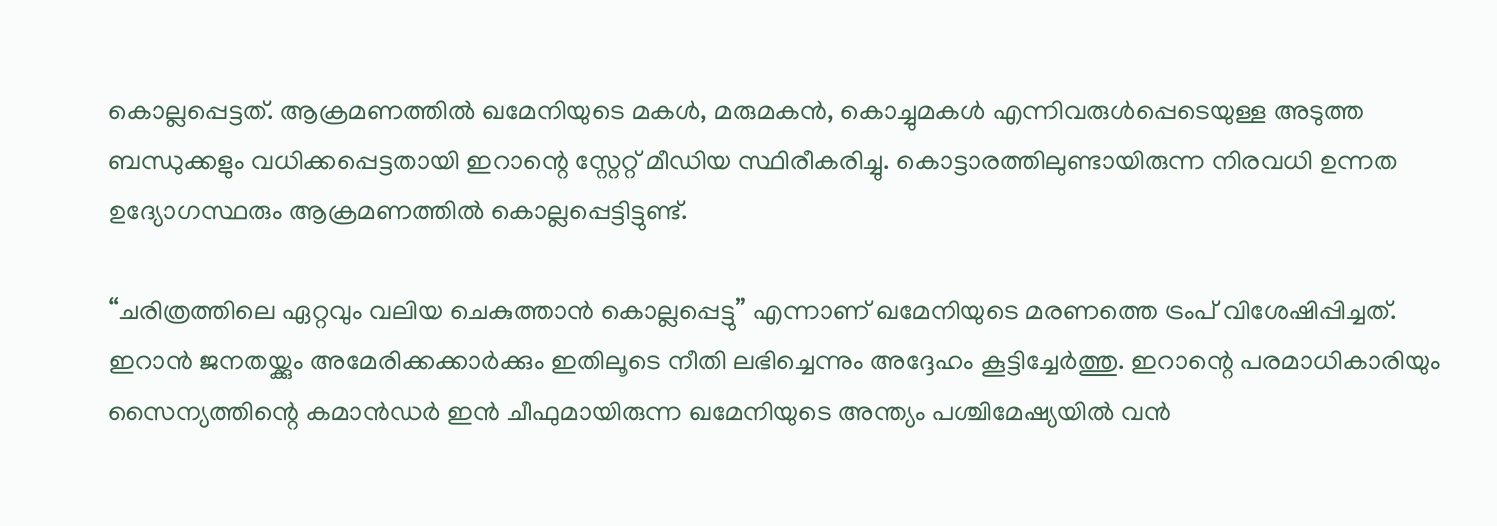കൊല്ലപ്പെട്ടത്. ആക്രമണത്തിൽ ഖമേനിയുടെ മകൾ, മരുമകൻ, കൊച്ചുമകൾ എന്നിവരുൾപ്പെടെയുള്ള അടുത്ത ബന്ധുക്കളും വധിക്കപ്പെട്ടതായി ഇറാന്റെ സ്റ്റേറ്റ് മീഡിയ സ്ഥിരീകരിച്ചു. കൊട്ടാരത്തിലുണ്ടായിരുന്ന നിരവധി ഉന്നത ഉദ്യോഗസ്ഥരും ആക്രമണത്തിൽ കൊല്ലപ്പെട്ടിട്ടുണ്ട്.

“ചരിത്രത്തിലെ ഏറ്റവും വലിയ ചെകുത്താൻ കൊല്ലപ്പെട്ടു” എന്നാണ് ഖമേനിയുടെ മരണത്തെ ട്രംപ് വിശേഷിപ്പിച്ചത്. ഇറാൻ ജനതയ്ക്കും അമേരിക്കക്കാർക്കും ഇതിലൂടെ നീതി ലഭിച്ചെന്നും അദ്ദേഹം കൂട്ടിച്ചേർത്തു. ഇറാന്റെ പരമാധികാരിയും സൈന്യത്തിന്റെ കമാൻഡർ ഇൻ ചീഫുമായിരുന്ന ഖമേനിയുടെ അന്ത്യം പശ്ചിമേഷ്യയിൽ വൻ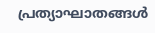പ്രത്യാഘാതങ്ങൾ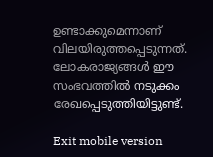ഉണ്ടാക്കുമെന്നാണ് വിലയിരുത്തപ്പെടുന്നത്. ലോകരാജ്യങ്ങൾ ഈ സംഭവത്തിൽ നടുക്കം രേഖപ്പെടുത്തിയിട്ടുണ്ട്.

Exit mobile version